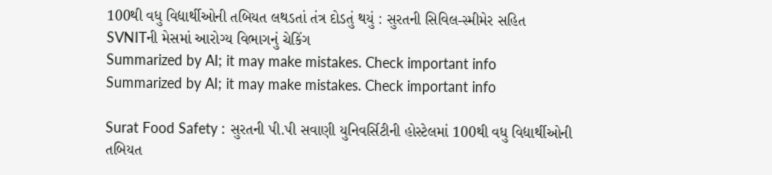100થી વધુ વિદ્યાર્થીઓની તબિયત લથડતાં તંત્ર દોડતું થયું : સુરતની સિવિલ-સ્મીમેર સહિત SVNITની મેસમાં આરોગ્ય વિભાગનું ચેકિંગ
Summarized by AI; it may make mistakes. Check important info
Summarized by AI; it may make mistakes. Check important info

Surat Food Safety : સુરતની પી.પી સવાણી યુનિવર્સિટીની હોસ્ટેલમાં 100થી વધુ વિદ્યાર્થીઓની તબિયત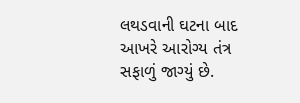લથડવાની ઘટના બાદ આખરે આરોગ્ય તંત્ર સફાળું જાગ્યું છે.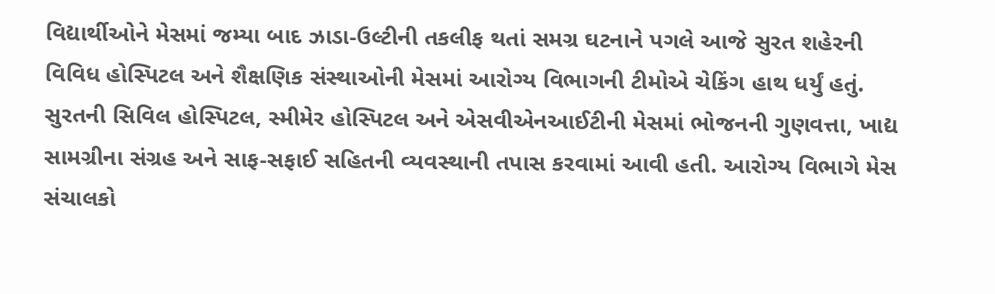વિદ્યાર્થીઓને મેસમાં જમ્યા બાદ ઝાડા-ઉલ્ટીની તકલીફ થતાં સમગ્ર ઘટનાને પગલે આજે સુરત શહેરની વિવિધ હોસ્પિટલ અને શૈક્ષણિક સંસ્થાઓની મેસમાં આરોગ્ય વિભાગની ટીમોએ ચેકિંગ હાથ ધર્યું હતું. સુરતની સિવિલ હોસ્પિટલ, સ્મીમેર હોસ્પિટલ અને એસવીએનઆઈટીની મેસમાં ભોજનની ગુણવત્તા, ખાદ્ય સામગ્રીના સંગ્રહ અને સાફ-સફાઈ સહિતની વ્યવસ્થાની તપાસ કરવામાં આવી હતી. આરોગ્ય વિભાગે મેસ સંચાલકો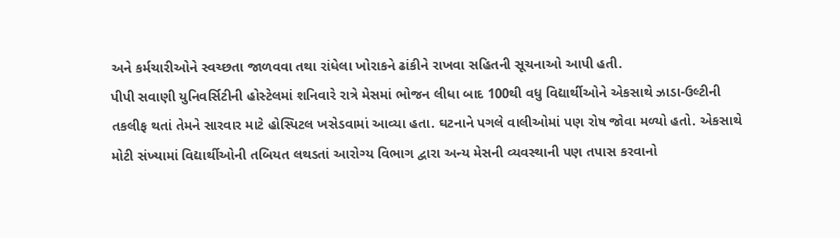અને કર્મચારીઓને સ્વચ્છતા જાળવવા તથા રાંધેલા ખોરાકને ઢાંકીને રાખવા સહિતની સૂચનાઓ આપી હતી.
પીપી સવાણી યુનિવર્સિટીની હોસ્ટેલમાં શનિવારે રાત્રે મેસમાં ભોજન લીધા બાદ 100થી વધુ વિદ્યાર્થીઓને એકસાથે ઝાડા-ઉલ્ટીની તકલીફ થતાં તેમને સારવાર માટે હોસ્પિટલ ખસેડવામાં આવ્યા હતા. ઘટનાને પગલે વાલીઓમાં પણ રોષ જોવા મળ્યો હતો. એકસાથે મોટી સંખ્યામાં વિદ્યાર્થીઓની તબિયત લથડતાં આરોગ્ય વિભાગ દ્વારા અન્ય મેસની વ્યવસ્થાની પણ તપાસ કરવાનો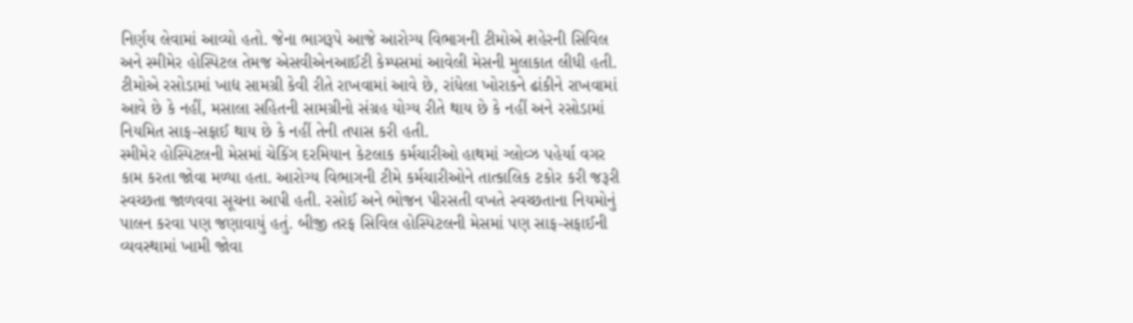નિર્ણય લેવામાં આવ્યો હતો. જેના ભાગરૂપે આજે આરોગ્ય વિભાગની ટીમોએ શહેરની સિવિલ અને સ્મીમેર હોસ્પિટલ તેમજ એસવીએનઆઈટી કેમ્પસમાં આવેલી મેસની મુલાકાત લીધી હતી. ટીમોએ રસોડામાં ખાદ્ય સામગ્રી કેવી રીતે રાખવામાં આવે છે, રાંધેલા ખોરાકને ઢાંકીને રાખવામાં આવે છે કે નહીં, મસાલા સહિતની સામગ્રીનો સંગ્રહ યોગ્ય રીતે થાય છે કે નહીં અને રસોડામાં નિયમિત સાફ-સફાઈ થાય છે કે નહીં તેની તપાસ કરી હતી.
સ્મીમેર હોસ્પિટલની મેસમાં ચેકિંગ દરમિયાન કેટલાક કર્મચારીઓ હાથમાં ગ્લોવ્ઝ પહેર્યા વગર કામ કરતા જોવા મળ્યા હતા. આરોગ્ય વિભાગની ટીમે કર્મચારીઓને તાત્કાલિક ટકોર કરી જરૂરી સ્વચ્છતા જાળવવા સૂચના આપી હતી. રસોઈ અને ભોજન પીરસતી વખતે સ્વચ્છતાના નિયમોનું પાલન કરવા પણ જણાવાયું હતું. બીજી તરફ સિવિલ હોસ્પિટલની મેસમાં પણ સાફ-સફાઈની વ્યવસ્થામાં ખામી જોવા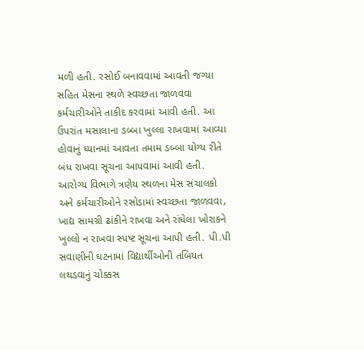મળી હતી. રસોઈ બનાવવામાં આવતી જગ્યા સહિત મેસના સ્થળે સ્વચ્છતા જાળવવા કર્મચારીઓને તાકીદ કરવામાં આવી હતી. આ ઉપરાંત મસાલાના ડબ્બા ખુલ્લા રાખવામાં આવ્યા હોવાનું ધ્યાનમાં આવતા તમામ ડબ્બા યોગ્ય રીતે બંધ રાખવા સૂચના આપવામાં આવી હતી. આરોગ્ય વિભાગે ત્રણેય સ્થળના મેસ સંચાલકો અને કર્મચારીઓને રસોડામાં સ્વચ્છતા જાળવવા, ખાદ્ય સામગ્રી ઢાંકીને રાખવા અને રાંધેલા ખોરાકને ખુલ્લો ન રાખવા સ્પષ્ટ સૂચના આપી હતી. પી.પી સવાણીની ઘટનામાં વિદ્યાર્થીઓની તબિયત લથડવાનું ચોક્કસ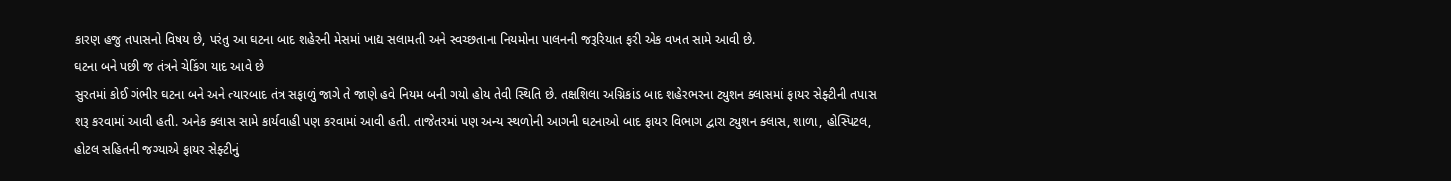કારણ હજુ તપાસનો વિષય છે, પરંતુ આ ઘટના બાદ શહેરની મેસમાં ખાદ્ય સલામતી અને સ્વચ્છતાના નિયમોના પાલનની જરૂરિયાત ફરી એક વખત સામે આવી છે.
ઘટના બને પછી જ તંત્રને ચેકિંગ યાદ આવે છે
સુરતમાં કોઈ ગંભીર ઘટના બને અને ત્યારબાદ તંત્ર સફાળું જાગે તે જાણે હવે નિયમ બની ગયો હોય તેવી સ્થિતિ છે. તક્ષશિલા અગ્નિકાંડ બાદ શહેરભરના ટ્યુશન ક્લાસમાં ફાયર સેફ્ટીની તપાસ શરૂ કરવામાં આવી હતી. અનેક ક્લાસ સામે કાર્યવાહી પણ કરવામાં આવી હતી. તાજેતરમાં પણ અન્ય સ્થળોની આગની ઘટનાઓ બાદ ફાયર વિભાગ દ્વારા ટ્યુશન ક્લાસ, શાળા, હોસ્પિટલ, હોટલ સહિતની જગ્યાએ ફાયર સેફ્ટીનું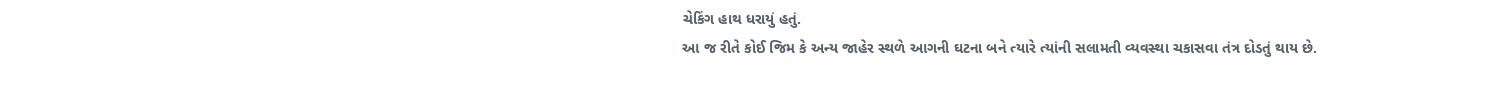ચેકિંગ હાથ ધરાયું હતું.
આ જ રીતે કોઈ જિમ કે અન્ય જાહેર સ્થળે આગની ઘટના બને ત્યારે ત્યાંની સલામતી વ્યવસ્થા ચકાસવા તંત્ર દોડતું થાય છે.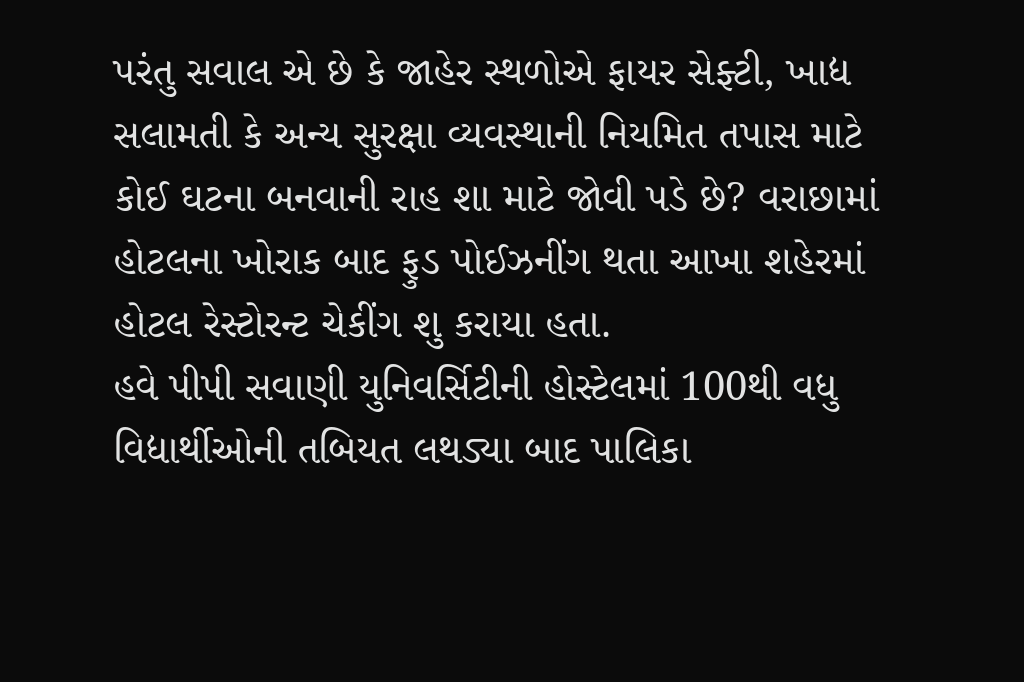પરંતુ સવાલ એ છે કે જાહેર સ્થળોએ ફાયર સેફ્ટી, ખાદ્ય સલામતી કે અન્ય સુરક્ષા વ્યવસ્થાની નિયમિત તપાસ માટે કોઈ ઘટના બનવાની રાહ શા માટે જોવી પડે છે? વરાછામાં હોટલના ખોરાક બાદ ફુડ પોઈઝનીંગ થતા આખા શહેરમાં હોટલ રેસ્ટોરન્ટ ચેકીંગ શુ કરાયા હતા.
હવે પીપી સવાણી યુનિવર્સિટીની હોસ્ટેલમાં 100થી વધુ વિદ્યાર્થીઓની તબિયત લથડ્યા બાદ પાલિકા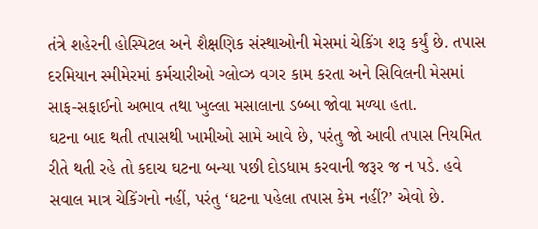તંત્રે શહેરની હોસ્પિટલ અને શૈક્ષણિક સંસ્થાઓની મેસમાં ચેકિંગ શરૂ કર્યું છે. તપાસ દરમિયાન સ્મીમેરમાં કર્મચારીઓ ગ્લોવ્ઝ વગર કામ કરતા અને સિવિલની મેસમાં સાફ-સફાઈનો અભાવ તથા ખુલ્લા મસાલાના ડબ્બા જોવા મળ્યા હતા.
ઘટના બાદ થતી તપાસથી ખામીઓ સામે આવે છે, પરંતુ જો આવી તપાસ નિયમિત રીતે થતી રહે તો કદાચ ઘટના બન્યા પછી દોડધામ કરવાની જરૂર જ ન પડે. હવે સવાલ માત્ર ચેકિંગનો નહીં, પરંતુ ‘ઘટના પહેલા તપાસ કેમ નહીં?’ એવો છે.